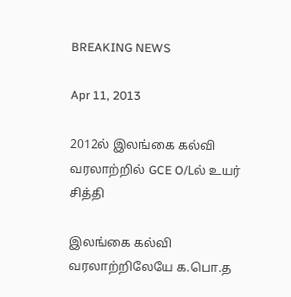BREAKING NEWS

Apr 11, 2013

2012ல் இலங்கை கல்வி வரலாற்றில் GCE O/Lல் உயர் சித்தி

இலங்கை கல்வி வரலாற்றிலேயே க.பொ.த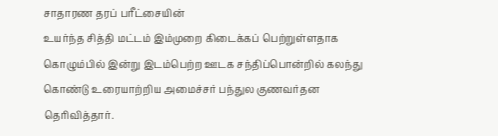சாதாரண தரப் பரீட்சையின்
உயர்ந்த சித்தி மட்டம் இம்முறை கிடைக்கப் பெற்றுள்ளதாக கொழும்பில் இன்று இடம்பெற்ற ஊடக சந்திப்பொன்றில் கலந்து கொண்டு உரையாற்றிய அமைச்சர் பந்துல குணவர்தன தெரிவித்தார்.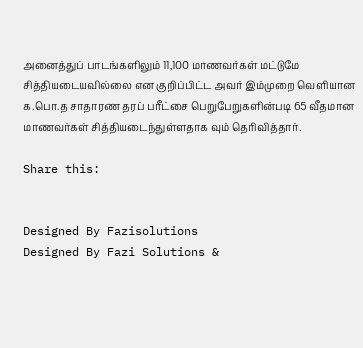அனைத்துப் பாடங்களிலும் 11,100 மாணவர்கள் மட்டுமே சித்தியடையவில்லை என குறிப்பிட்ட அவர் இம்முறை வெளியான க.பொ.த சாதாரண தரப் பரீட்சை பெறுபேறுகளின்படி 65 வீதமான மாணவர்கள் சித்தியடைந்துள்ளதாக வும் தெரிவித்தார்.

Share this:


Designed By Fazisolutions
Designed By Fazi Solutions &